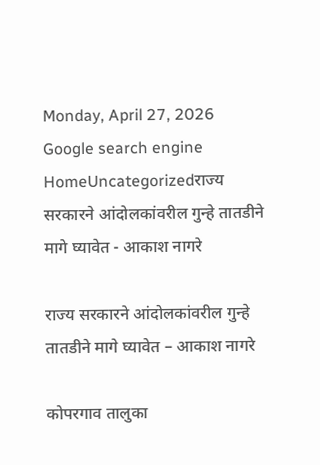Monday, April 27, 2026
Google search engine
HomeUncategorizedराज्य सरकारने आंदोलकांवरील गुन्हे तातडीने मागे घ्यावेत - आकाश नागरे

राज्य सरकारने आंदोलकांवरील गुन्हे तातडीने मागे घ्यावेत – आकाश नागरे

कोपरगाव तालुका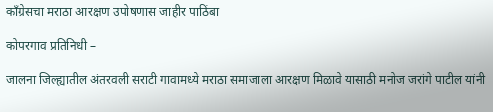काँग्रेसचा मराठा आरक्षण उपोषणास जाहीर पाठिंबा

कोपरगाव प्रतिनिधी –

जालना जिल्ह्यातील अंतरवली सराटी गावामध्ये मराठा समाजाला आरक्षण मिळावे यासाठी मनोज जरांगे पाटील यांनी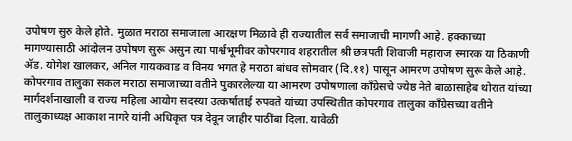उपोषण सुरु केले होते. मुळात मराठा समाजाला आरक्षण मिळावे ही राज्यातील सर्व समाजाची मागणी आहे. हक्काच्या मागण्यासाठी आंदोलन उपोषण सुरू असुन त्या पार्श्वभूमीवर कोपरगाव शहरातील श्री छत्रपती शिवाजी महाराज स्मारक या ठिकाणी ॲड. योगेश खालकर, अनिल गायकवाड व विनय भगत हे मराठा बांधव सोमवार (दि.११) पासून आमरण उपोषण सुरू केले आहे. कोपरगाव तालुका सकल मराठा समाजाच्या वतीने पुकारलेल्या या आमरण उपोषणाला काँग्रेसचे ज्येष्ठ नेते बाळासाहेब थोरात यांच्या मार्गदर्शनाखाली व राज्य महिला आयोग सदस्या उत्कर्षाताई रुपवते यांच्या उपस्थितीत कोपरगाव तालुका काँग्रेसच्या वतीने तालुकाध्यक्ष आकाश नागरे यांनी अधिकृत पत्र देवून जाहीर पाठींबा दिला. यावेळी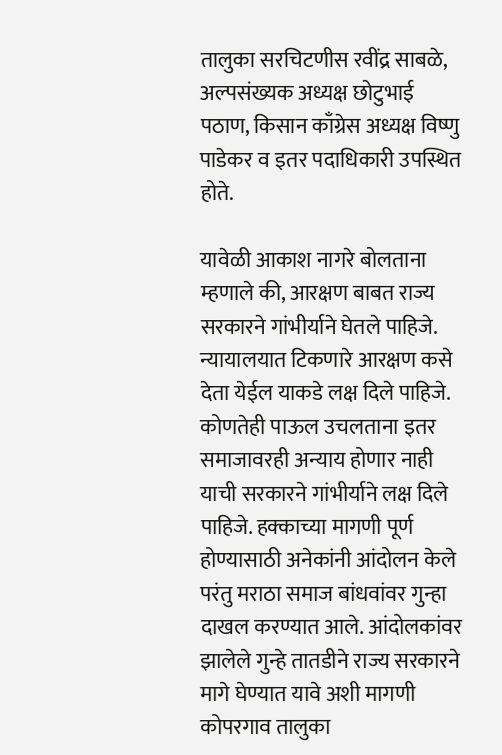तालुका सरचिटणीस रवींद्र साबळे, अल्पसंख्यक अध्यक्ष छोटुभाई पठाण, किसान काँग्रेस अध्यक्ष विष्णु पाडेकर व इतर पदाधिकारी उपस्थित होते.

यावेळी आकाश नागरे बोलताना म्हणाले की, आरक्षण बाबत राज्य सरकारने गांभीर्याने घेतले पाहिजे. न्यायालयात टिकणारे आरक्षण कसे देता येईल याकडे लक्ष दिले पाहिजे. कोणतेही पाऊल उचलताना इतर समाजावरही अन्याय होणार नाही याची सरकारने गांभीर्याने लक्ष दिले पाहिजे. हक्काच्या मागणी पूर्ण होण्यासाठी अनेकांनी आंदोलन केले परंतु मराठा समाज बांधवांवर गुन्हा दाखल करण्यात आले. आंदोलकांवर झालेले गुन्हे तातडीने राज्य सरकारने मागे घेण्यात यावे अशी मागणी कोपरगाव तालुका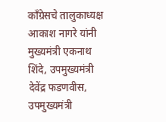काँग्रेसचे तालुकाध्यक्ष आकाश नागरे यांनी मुख्यमंत्री एकनाथ शिंदे, उपमुख्यमंत्री देवेंद्र फडणवीस, उपमुख्यमंत्री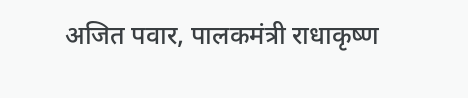अजित पवार, पालकमंत्री राधाकृष्ण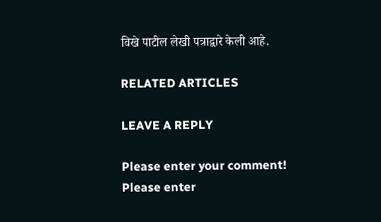विखे पाटील लेखी पत्राद्वारे केली आहे.

RELATED ARTICLES

LEAVE A REPLY

Please enter your comment!
Please enter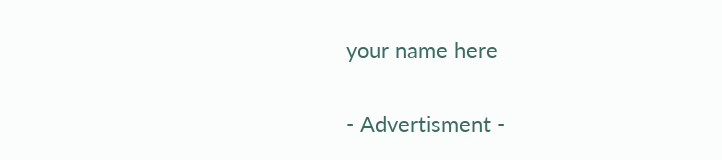your name here

- Advertisment -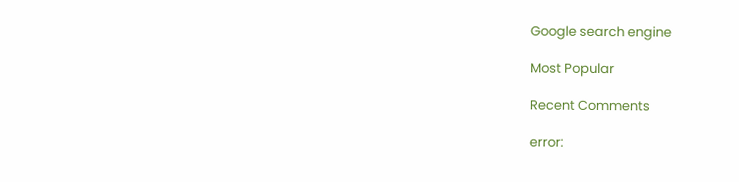Google search engine

Most Popular

Recent Comments

error: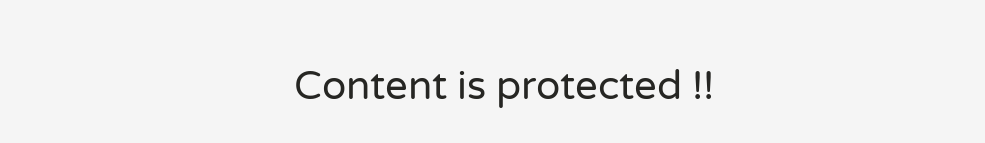Content is protected !!